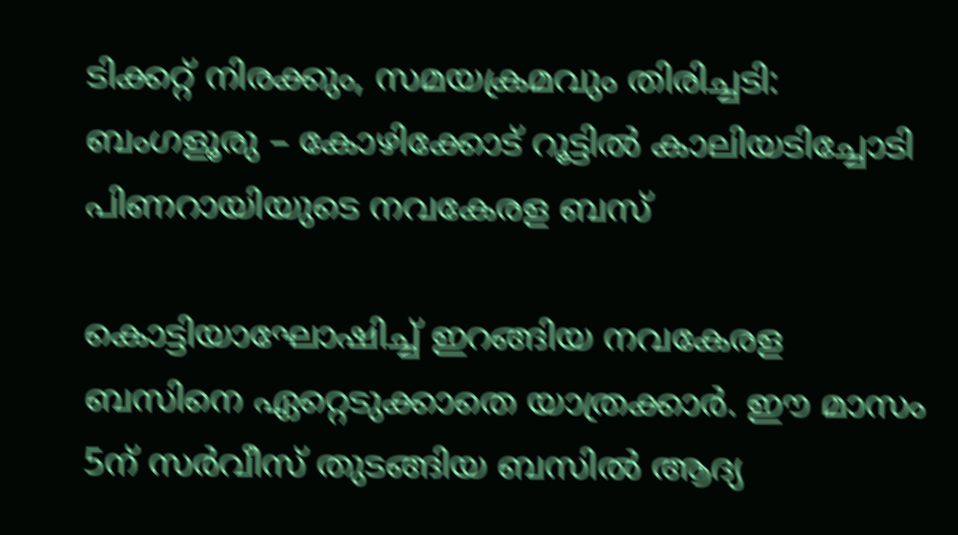ടിക്കറ്റ് നിരക്കും, സമയക്രമവും തിരിച്ചടി: ബംഗളൂരു – കോഴിക്കോട് റൂട്ടിൽ കാലിയടിച്ചോടി പിണറായിയുടെ നവകേരള ബസ്

കൊട്ടിയാഘോഷിച്ച്‌ ഇറങ്ങിയ നവകേരള ബസിനെ ഏറ്റെടുക്കാതെ യാത്രക്കാർ. ഈ മാസം 5ന് സർവീസ് തുടങ്ങിയ ബസില്‍ ആദ്യ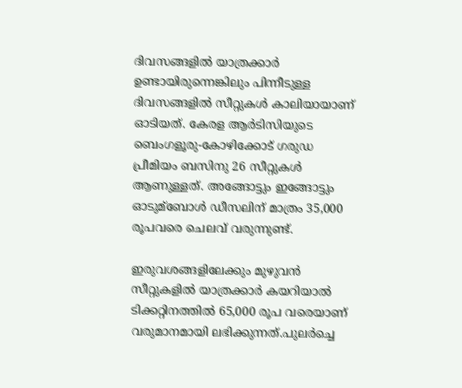ദിവസങ്ങളില്‍ യാത്രക്കാർ ഉണ്ടായിരുന്നെങ്കിലും പിന്നീടുള്ള ദിവസങ്ങളില്‍ സീറ്റുകള്‍ കാലിയായാണ് ഓടിയത്. കേരള ആർടിസിയുടെ ബെംഗളൂരു-കോഴിക്കോട് ഗരുഡ പ്രീമിയം ബസിനു 26 സീറ്റുകള്‍ ആണുള്ളത്. അങ്ങോട്ടും ഇങ്ങോട്ടും ഓടുമ്ബോള്‍ ഡീസലിന് മാത്രം 35,000 രൂപവരെ ചെലവ് വരുന്നുണ്ട്.

ഇരുവശങ്ങളിലേക്കും മുഴുവൻ സീറ്റുകളില്‍ യാത്രക്കാർ കയറിയാല്‍ ടിക്കറ്റിനത്തില്‍ 65,000 രൂപ വരെയാണ് വരുമാനമായി ലഭിക്കുന്നത്.പുലർച്ചെ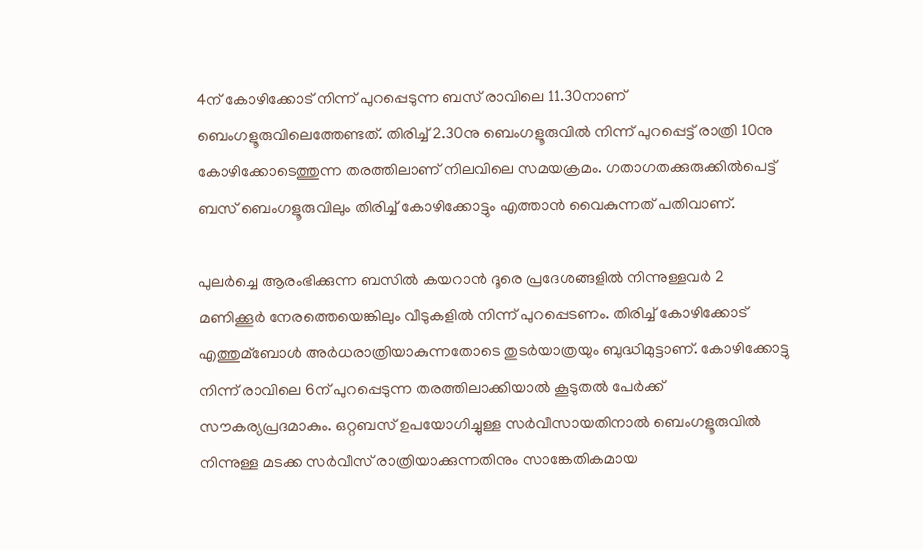4ന് കോഴിക്കോട് നിന്ന് പുറപ്പെടുന്ന ബസ് രാവിലെ 11.30നാണ് ബെംഗളൂരുവിലെത്തേണ്ടത്. തിരിച്ച്‌ 2.30നു ബെംഗളൂരുവില്‍ നിന്ന് പുറപ്പെട്ട് രാത്രി 10നു കോഴിക്കോടെത്തുന്ന തരത്തിലാണ് നിലവിലെ സമയക്രമം. ഗതാഗതക്കുരുക്കില്‍പെട്ട് ബസ് ബെംഗളൂരുവിലും തിരിച്ച്‌ കോഴിക്കോട്ടും എത്താൻ വൈകുന്നത് പതിവാണ്.

പുലർച്ചെ ആരംഭിക്കുന്ന ബസില്‍ കയറാൻ ദൂരെ പ്രദേശങ്ങളില്‍ നിന്നുള്ളവർ 2 മണിക്കൂർ നേരത്തെയെങ്കിലും വീടുകളില്‍ നിന്ന് പുറപ്പെടണം. തിരിച്ച്‌ കോഴിക്കോട് എത്തുമ്ബോള്‍ അർധരാത്രിയാകുന്നതോടെ തുടർയാത്രയും ബുദ്ധിമുട്ടാണ്. കോഴിക്കോട്ടു നിന്ന് രാവിലെ 6ന് പുറപ്പെടുന്ന തരത്തിലാക്കിയാല്‍ കൂടുതല്‍ പേർക്ക് സൗകര്യപ്രദമാകും. ഒറ്റബസ് ഉപയോഗിച്ചുള്ള സർവീസായതിനാല്‍ ബെംഗളൂരുവില്‍ നിന്നുള്ള മടക്ക സർവീസ് രാത്രിയാക്കുന്നതിനും സാങ്കേതികമായ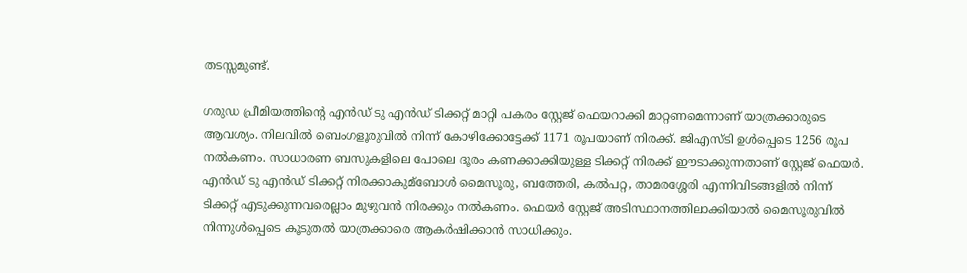തടസ്സമുണ്ട്.

ഗരുഡ പ്രീമിയത്തിന്റെ എൻഡ് ടു എൻഡ് ടിക്കറ്റ് മാറ്റി പകരം സ്റ്റേജ് ഫെയറാക്കി മാറ്റണമെന്നാണ് യാത്രക്കാരുടെ ആവശ്യം. നിലവില്‍ ബെംഗളൂരുവില്‍ നിന്ന് കോഴിക്കോട്ടേക്ക് 1171 രൂപയാണ് നിരക്ക്. ജിഎസ്ടി ഉള്‍പ്പെടെ 1256 രൂപ നല്‍കണം. സാധാരണ ബസുകളിലെ പോലെ ദൂരം കണക്കാക്കിയുള്ള ടിക്കറ്റ് നിരക്ക് ഈടാക്കുന്നതാണ് സ്റ്റേജ് ഫെയർ. എൻഡ് ടു എൻഡ് ടിക്കറ്റ് നിരക്കാകുമ്ബോള്‍ മൈസൂരു, ബത്തേരി, കല്‍പറ്റ, താമരശ്ശേരി എന്നിവിടങ്ങളില്‍ നിന്ന് ടിക്കറ്റ് എടുക്കുന്നവരെല്ലാം മുഴുവൻ നിരക്കും നല്‍കണം. ഫെയർ സ്റ്റേജ് അടിസ്ഥാനത്തിലാക്കിയാല്‍ മൈസൂരുവില്‍ നിന്നുള്‍പ്പെടെ കൂടുതല്‍ യാത്രക്കാരെ ആകർഷിക്കാൻ സാധിക്കും.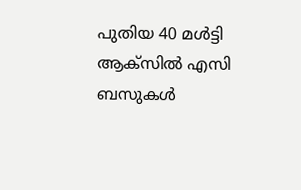പുതിയ 40 മള്‍ട്ടി ആക്സില്‍ എസി ബസുകള്‍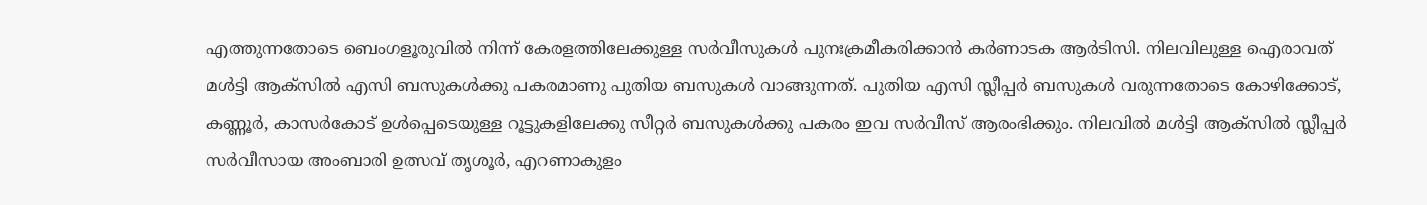എത്തുന്നതോടെ ബെംഗളൂരുവില്‍ നിന്ന് കേരളത്തിലേക്കുള്ള സർവീസുകള്‍ പുനഃക്രമീകരിക്കാൻ കർണാടക ആർടിസി. നിലവിലുള്ള ഐരാവത് മള്‍ട്ടി ആക്സില്‍ എസി ബസുകള്‍ക്കു പകരമാണു പുതിയ ബസുകള്‍ വാങ്ങുന്നത്. പുതിയ എസി സ്ലീപ്പർ ബസുകള്‍ വരുന്നതോടെ കോഴിക്കോട്, കണ്ണൂർ, കാസർകോട് ഉള്‍പ്പെടെയുള്ള റൂട്ടുകളിലേക്കു സീറ്റർ ബസുകള്‍ക്കു പകരം ഇവ സർവീസ് ആരംഭിക്കും. നിലവില്‍ മള്‍ട്ടി ആക്സില്‍ സ്ലീപ്പർ സർവീസായ അംബാരി ഉത്സവ് തൃശൂർ, എറണാകുളം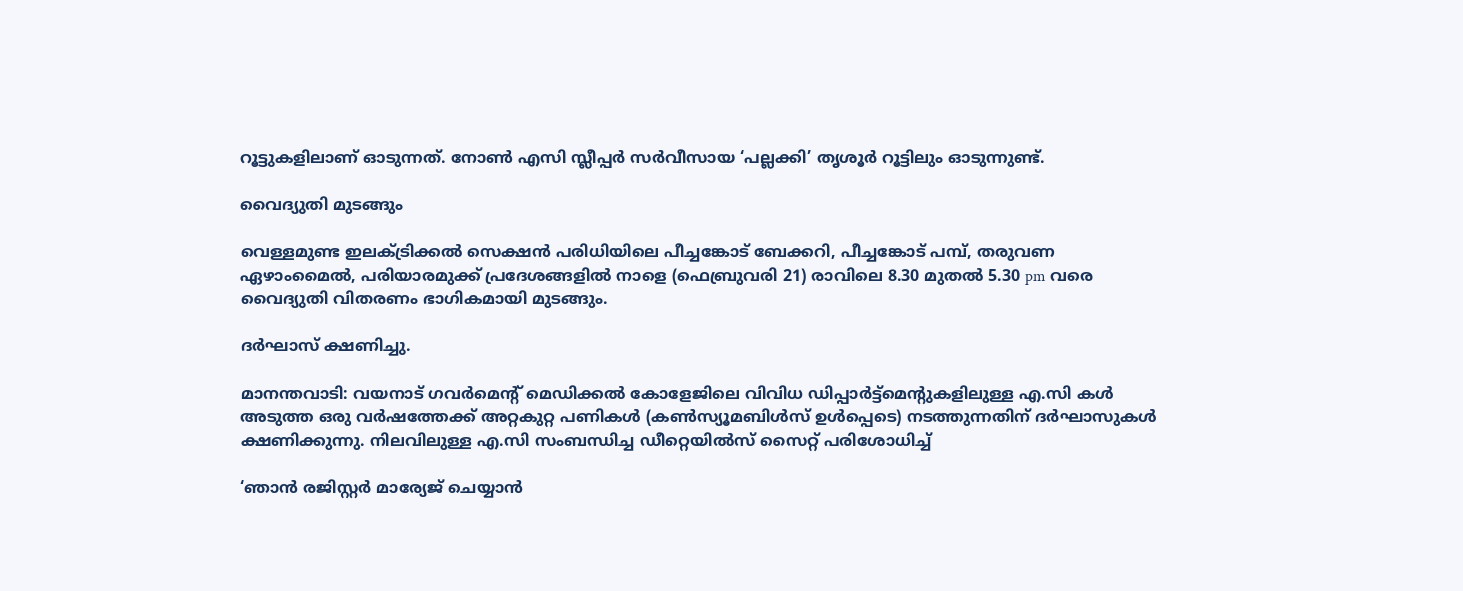റൂട്ടുകളിലാണ് ഓടുന്നത്. നോണ്‍ എസി സ്ലീപ്പർ സർവീസായ ‘പല്ലക്കി’ തൃശൂർ റൂട്ടിലും ഓടുന്നുണ്ട്.

വൈദ്യുതി മുടങ്ങും

വെള്ളമുണ്ട ഇലക്ട്രിക്കൽ സെക്ഷൻ പരിധിയിലെ പീച്ചങ്കോട് ബേക്കറി, പീച്ചങ്കോട് പമ്പ്, തരുവണ ഏഴാംമൈൽ, പരിയാരമുക്ക് പ്രദേശങ്ങളിൽ നാളെ (ഫെബ്രുവരി 21) രാവിലെ 8.30 മുതൽ 5.30 pm വരെ വൈദ്യുതി വിതരണം ഭാഗികമായി മുടങ്ങും.

ദർഘാസ് ക്ഷണിച്ചു.

മാനന്തവാടി: വയനാട് ഗവർമെൻ്റ് മെഡിക്കൽ കോളേജിലെ വിവിധ ഡിപ്പാർട്ട്മെന്റുകളിലുള്ള എ.സി കൾ അടുത്ത ഒരു വർഷത്തേക്ക് അറ്റകുറ്റ പണികൾ (കൺസ്യൂമബിൾസ് ഉൾപ്പെടെ) നടത്തുന്നതിന് ദർഘാസുകൾ ക്ഷണിക്കുന്നു. നിലവിലുള്ള എ.സി സംബന്ധിച്ച ഡീറ്റെയിൽസ് സൈറ്റ് പരിശോധിച്ച്

‘ഞാൻ രജിസ്റ്റര്‍ മാര്യേജ് ചെയ്യാൻ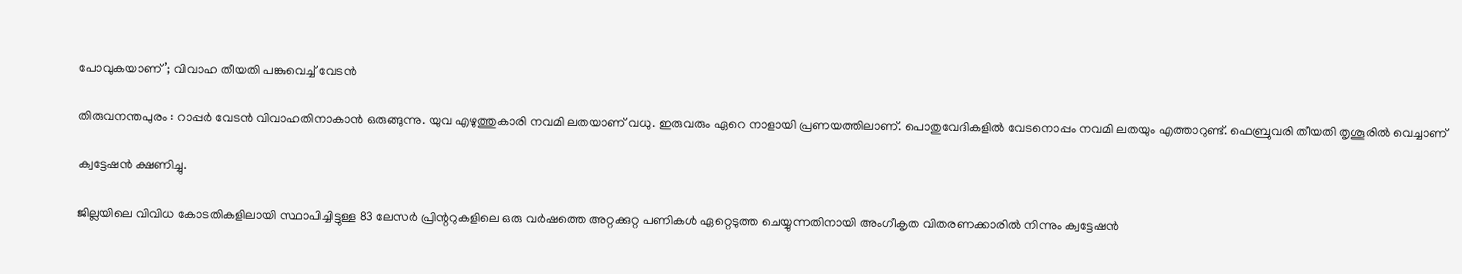പോവുകയാണ്’; വിവാഹ തീയതി പങ്കുവെച്ച്‌ വേടൻ

തിരുവനന്തപുരം : റാപ്പർ വേടൻ വിവാഹതിനാകാൻ ഒരുങ്ങുന്നു. യുവ എഴുത്തുകാരി നവമി ലതയാണ് വധു. ഇരുവരും ഏറെ നാളായി പ്രണയത്തിലാണ്. പൊതുവേദികളില്‍ വേടനൊപ്പം നവമി ലതയും എത്താറുണ്ട്. ഫെബ്രുവരി തീയതി തൃശൂരില്‍ വെച്ചാണ്

ക്വട്ടേഷൻ ക്ഷണിച്ചു.

ജില്ലയിലെ വിവിധ കോടതികളിലായി സ്ഥാപിച്ചിട്ടുള്ള 83 ലേസർ പ്രിന്ററുകളിലെ ഒരു വർഷത്തെ അറ്റക്കുറ്റ പണികൾ ഏറ്റെടുത്ത ചെയ്യുന്നതിനായി അംഗീകൃത വിതരണക്കാരിൽ നിന്നും ക്വട്ടേഷൻ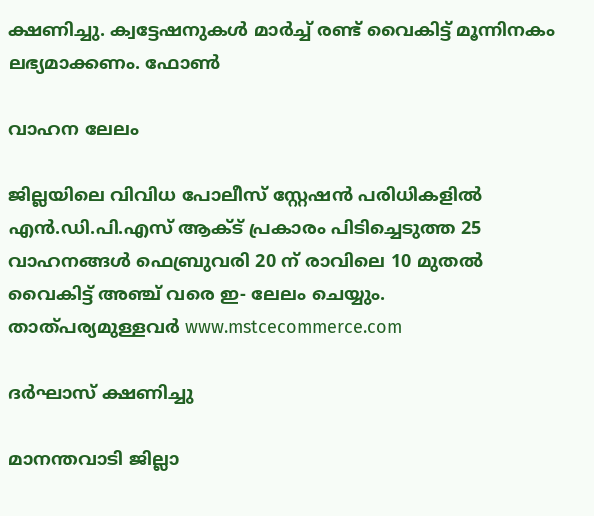ക്ഷണിച്ചു. ക്വട്ടേഷനുകൾ മാർച്ച്‌ രണ്ട് വൈകിട്ട് മൂന്നിനകം ലഭ്യമാക്കണം. ഫോൺ

വാഹന ലേലം

ജില്ലയിലെ വിവിധ പോലീസ് സ്റ്റേഷന്‍ പരിധികളില്‍ എന്‍.ഡി.പി.എസ് ആക്ട് പ്രകാരം പിടിച്ചെടുത്ത 25 വാഹനങ്ങള്‍ ഫെബ്രുവരി 20 ന് രാവിലെ 10 മുതല്‍ വൈകിട്ട് അഞ്ച് വരെ ഇ- ലേലം ചെയ്യും. താത്പര്യമുള്ളവര്‍ www.mstcecommerce.com

ദര്‍ഘാസ് ക്ഷണിച്ചു

മാനന്തവാടി ജില്ലാ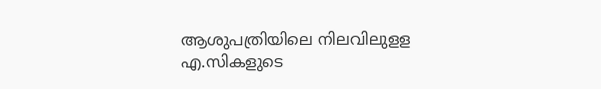ആശുപത്രിയിലെ നിലവിലുളള എ.സികളുടെ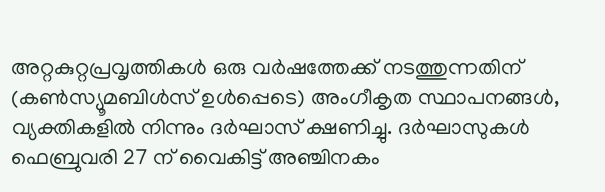അറ്റകുറ്റപ്രവൃത്തികള്‍ ഒരു വര്‍ഷത്തേക്ക് നടത്തുന്നതിന് (കണ്‍സ്യൂമബിള്‍സ് ഉള്‍പ്പെടെ) അംഗീകൃത സ്ഥാപനങ്ങള്‍, വ്യക്തികളില്‍ നിന്നും ദര്‍ഘാസ് ക്ഷണിച്ചു. ദര്‍ഘാസുകള്‍ ഫെബ്രുവരി 27 ന് വൈകിട്ട് അഞ്ചിനകം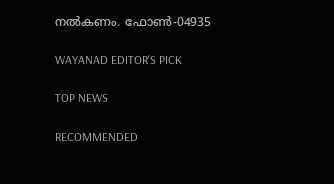നല്‍കണം. ഫോണ്‍-04935

WAYANAD EDITOR'S PICK

TOP NEWS

RECOMMENDED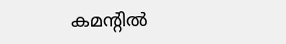കമന്റിൽ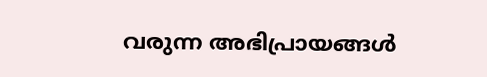വരുന്ന അഭിപ്രായങ്ങൾ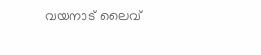വയനാട് ലൈവ്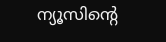ന്യൂസിന്റെ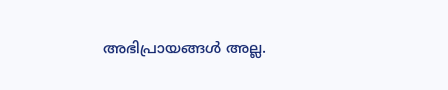അഭിപ്രായങ്ങൾ അല്ല.